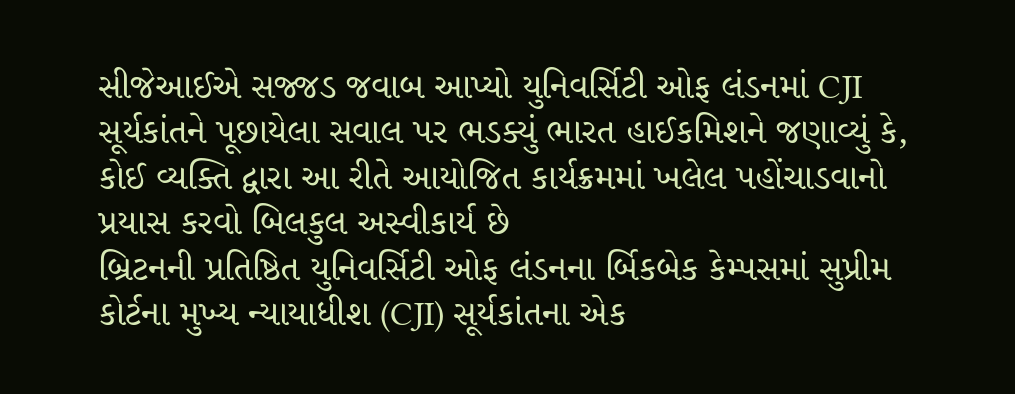સીજેઆઈએ સજ્જડ જવાબ આપ્યો યુનિવર્સિટી ઓફ લંડનમાં CJI સૂર્યકાંતને પૂછાયેલા સવાલ પર ભડક્યું ભારત હાઈકમિશને જણાવ્યું કે, કોઈ વ્યક્તિ દ્વારા આ રીતે આયોજિત કાર્યક્રમમાં ખલેલ પહોંચાડવાનો પ્રયાસ કરવો બિલકુલ અસ્વીકાર્ય છે
બ્રિટનની પ્રતિષ્ઠિત યુનિવર્સિટી ઓફ લંડનના ર્બિકબેક કેમ્પસમાં સુપ્રીમ કોર્ટના મુખ્ય ન્યાયાધીશ (CJI) સૂર્યકાંતના એક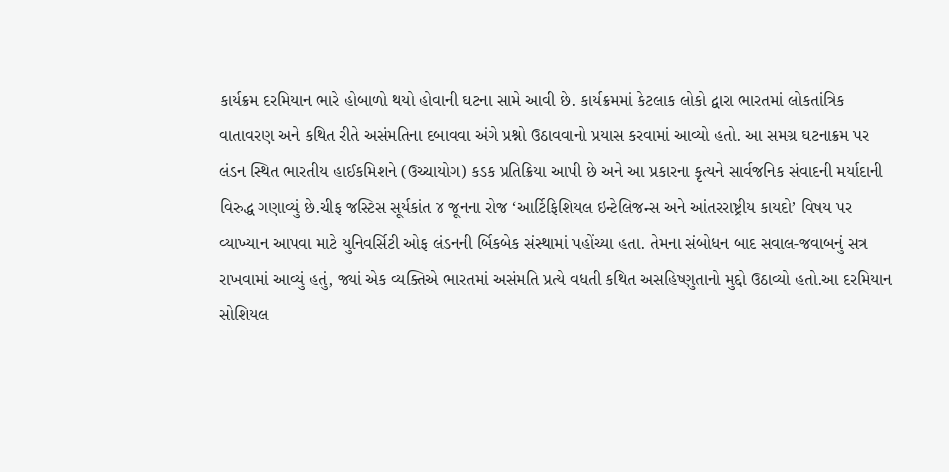કાર્યક્રમ દરમિયાન ભારે હોબાળો થયો હોવાની ઘટના સામે આવી છે. કાર્યક્રમમાં કેટલાક લોકો દ્વારા ભારતમાં લોકતાંત્રિક વાતાવરણ અને કથિત રીતે અસંમતિના દબાવવા અંગે પ્રશ્નો ઉઠાવવાનો પ્રયાસ કરવામાં આવ્યો હતો. આ સમગ્ર ઘટનાક્રમ પર લંડન સ્થિત ભારતીય હાઈકમિશને (ઉચ્ચાયોગ) કડક પ્રતિક્રિયા આપી છે અને આ પ્રકારના કૃત્યને સાર્વજનિક સંવાદની મર્યાદાની વિરુદ્ધ ગણાવ્યું છે.ચીફ જસ્ટિસ સૂર્યકાંત ૪ જૂનના રોજ ‘આર્ટિફિશિયલ ઇન્ટેલિજન્સ અને આંતરરાષ્ટ્રીય કાયદો’ વિષય પર વ્યાખ્યાન આપવા માટે યુનિવર્સિટી ઓફ લંડનની ર્બિકબેક સંસ્થામાં પહોંચ્યા હતા. તેમના સંબોધન બાદ સવાલ-જવાબનું સત્ર રાખવામાં આવ્યું હતું, જ્યાં એક વ્યક્તિએ ભારતમાં અસંમતિ પ્રત્યે વધતી કથિત અસહિષ્ણુતાનો મુદ્દો ઉઠાવ્યો હતો.આ દરમિયાન સોશિયલ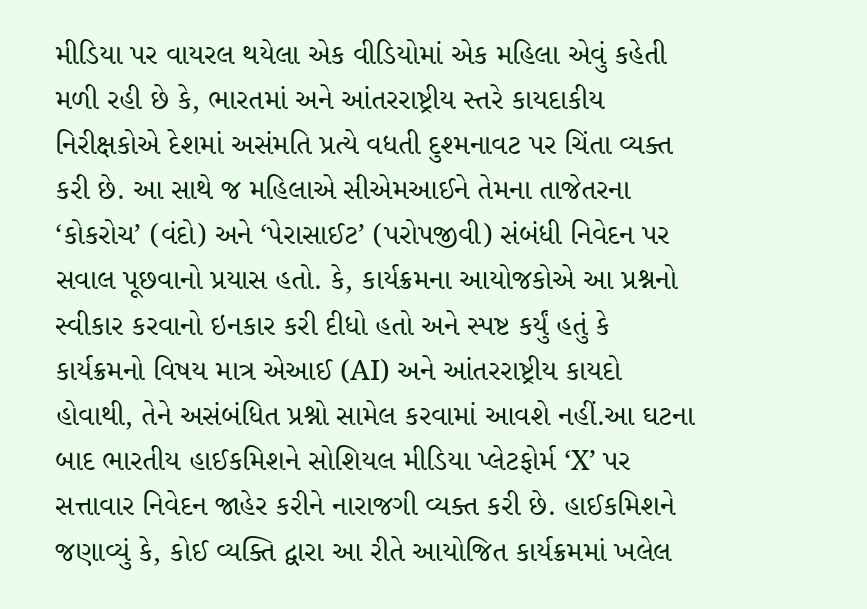મીડિયા પર વાયરલ થયેલા એક વીડિયોમાં એક મહિલા એવું કહેતી મળી રહી છે કે, ભારતમાં અને આંતરરાષ્ટ્રીય સ્તરે કાયદાકીય નિરીક્ષકોએ દેશમાં અસંમતિ પ્રત્યે વધતી દુશ્મનાવટ પર ચિંતા વ્યક્ત કરી છે. આ સાથે જ મહિલાએ સીએમઆઈને તેમના તાજેતરના ‘કોકરોચ’ (વંદો) અને ‘પેરાસાઈટ’ (પરોપજીવી) સંબંધી નિવેદન પર સવાલ પૂછવાનો પ્રયાસ હતો. કે, કાર્યક્રમના આયોજકોએ આ પ્રશ્નનો સ્વીકાર કરવાનો ઇનકાર કરી દીધો હતો અને સ્પષ્ટ કર્યું હતું કે કાર્યક્રમનો વિષય માત્ર એઆઈ (AI) અને આંતરરાષ્ટ્રીય કાયદો હોવાથી, તેને અસંબંધિત પ્રશ્નો સામેલ કરવામાં આવશે નહીં.આ ઘટના બાદ ભારતીય હાઈકમિશને સોશિયલ મીડિયા પ્લેટફોર્મ ‘X’ પર સત્તાવાર નિવેદન જાહેર કરીને નારાજગી વ્યક્ત કરી છે. હાઈકમિશને જણાવ્યું કે, કોઈ વ્યક્તિ દ્વારા આ રીતે આયોજિત કાર્યક્રમમાં ખલેલ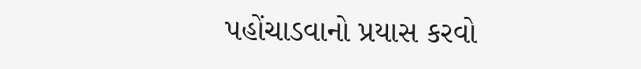પહોંચાડવાનો પ્રયાસ કરવો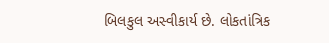બિલકુલ અસ્વીકાર્ય છે. લોકતાંત્રિક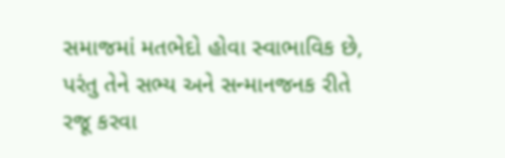સમાજમાં મતભેદો હોવા સ્વાભાવિક છે, પરંતુ તેને સભ્ય અને સન્માનજનક રીતે રજૂ કરવા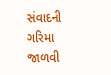સંવાદની ગરિમા જાળવી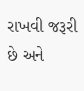રાખવી જરૂરી છે અને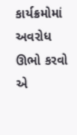કાર્યક્રમોમાં અવરોધ ઊભો કરવો એ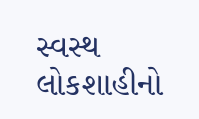સ્વસ્થ લોકશાહીનો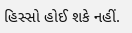હિસ્સો હોઈ શકે નહીં.